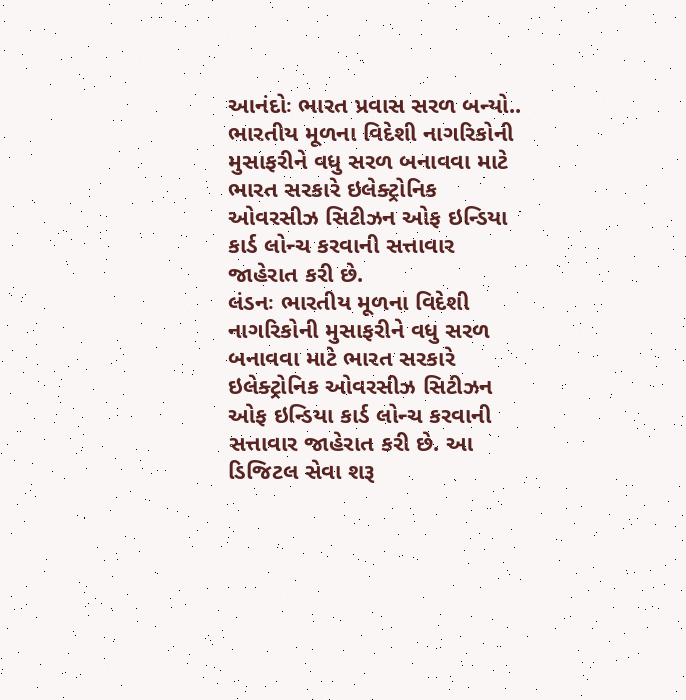આનંદોઃ ભારત પ્રવાસ સરળ બન્યો..
ભારતીય મૂળના વિદેશી નાગરિકોની મુસાફરીને વધુ સરળ બનાવવા માટે ભારત સરકારે ઇલેક્ટ્રોનિક ઓવરસીઝ સિટીઝન ઓફ ઇન્ડિયા કાર્ડ લોન્ચ કરવાની સત્તાવાર જાહેરાત કરી છે.
લંડનઃ ભારતીય મૂળના વિદેશી નાગરિકોની મુસાફરીને વધુ સરળ બનાવવા માટે ભારત સરકારે ઇલેક્ટ્રોનિક ઓવરસીઝ સિટીઝન ઓફ ઇન્ડિયા કાર્ડ લોન્ચ કરવાની સત્તાવાર જાહેરાત કરી છે. આ ડિજિટલ સેવા શરૂ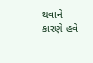થવાને કારણે હવે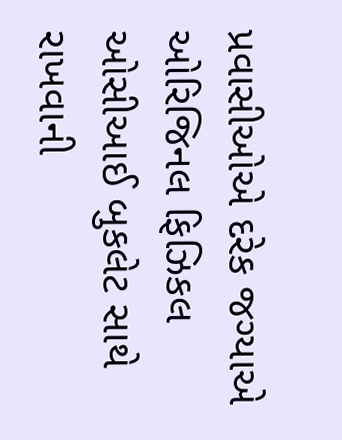પ્રવાસીઓએ દરેક જગ્યાએ ઓરિજિનલ ફિઝિકલ ઓસીઆઈ બુકલેટ સાથે રાખવાની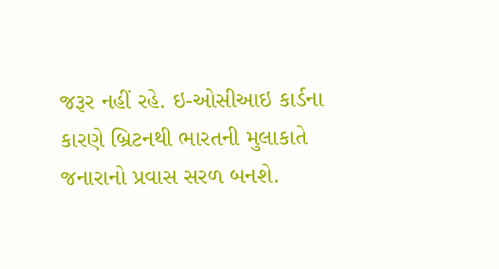જરૂર નહીં રહે. ઇ-ઓસીઆઇ કાર્ડના કારણે બ્રિટનથી ભારતની મુલાકાતે જનારાનો પ્રવાસ સરળ બનશે.